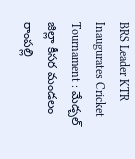BRS Leader KTR Inaugurates Cricket Tournament : మేడ్చల్ జిల్లా కీసర మండలం రాంపల్లి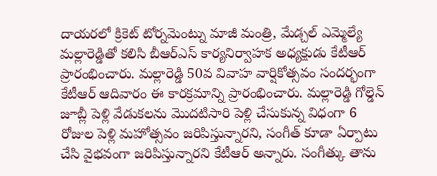దాయరలో క్రికెట్ టోర్నమెంట్ను మాజీ మంత్రి, మేడ్చల్ ఎమ్మెల్యే మల్లారెడ్డితో కలిసి బీఆర్ఎస్ కార్యనిర్వాహక అధ్యక్షుడు కేటీఆర్ ప్రారంభించారు. మల్లారెడ్డి 50వ వివాహ వార్షికోత్సవం సందర్భంగా కేటీఆర్ ఆదివారం ఈ కారక్రమాన్ని ప్రారంభించారు. మల్లారెడ్డి గోల్డెన్ జూబ్లీ పెళ్లి వేడుకలను మొదటిసారి పెళ్లి చేసుకున్న విధంగా 6 రోజుల పెళ్లి మహోత్సవం జరిపిస్తున్నారని, సంగీత్ కూడా ఏర్పాటు చేసి వైభవంగా జరిపిస్తున్నారని కేటీఆర్ అన్నారు. సంగీత్కు తాను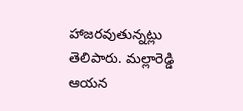హాజరవుతున్నట్లు తెలిపారు. మల్లారెడ్డి ఆయన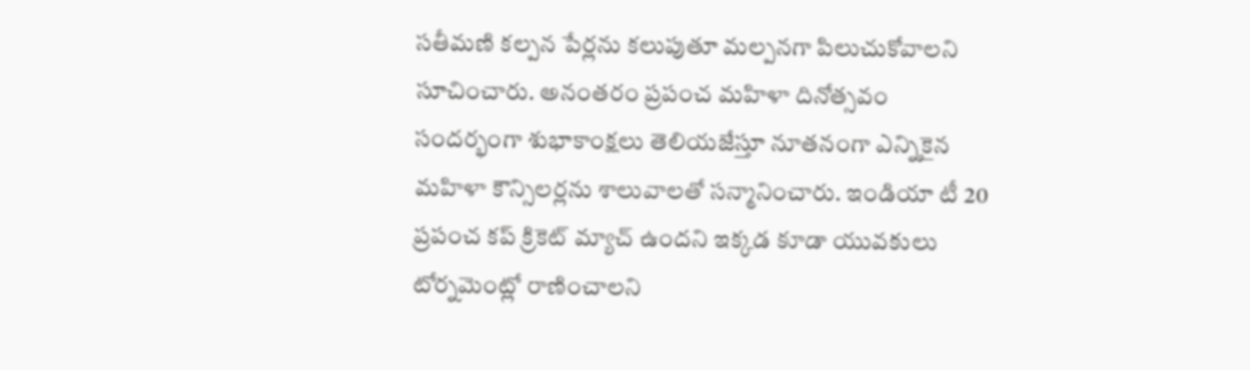సతీమణి కల్పన పేర్లను కలుపుతూ మల్పనగా పిలుచుకోవాలని సూచించారు. అనంతరం ప్రపంచ మహిళా దినోత్సవం సందర్భంగా శుభాకాంక్షలు తెలియజేస్తూ నూతనంగా ఎన్నికైన మహిళా కౌన్సిలర్లను శాలువాలతో సన్మానించారు. ఇండియా టీ 20 ప్రపంచ కప్ క్రికెట్ మ్యాచ్ ఉందని ఇక్కడ కూడా యువకులు టోర్నమెంట్లో రాణించాలని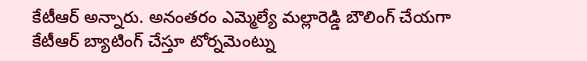కేటీఆర్ అన్నారు. అనంతరం ఎమ్మెల్యే మల్లారెడ్డి బౌలింగ్ చేయగా కేటీఆర్ బ్యాటింగ్ చేస్తూ టోర్నమెంట్ను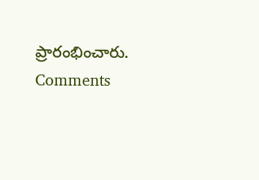ప్రారంభించారు.
Comments